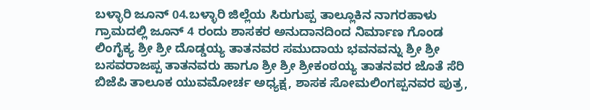ಬಳ್ಳಾರಿ ಜೂನ್ 04.ಬಳ್ಳಾರಿ ಜಿಲ್ಲೆಯ ಸಿರುಗುಪ್ಪ ತಾಲ್ಲೂಕಿನ ನಾಗರಹಾಳು ಗ್ರಾಮದಲ್ಲಿ ಜೂನ್ 4 ರಂದು ಶಾಸಕರ ಅನುದಾನದಿಂದ ನಿರ್ಮಾಣ ಗೊಂಡ ಲಿಂಗೈಕ್ಯ ಶ್ರೀ ಶ್ರೀ ದೊಡ್ಡಯ್ಯ ತಾತನವರ ಸಮುದಾಯ ಭವನವನ್ನು ಶ್ರೀ ಶ್ರೀ ಬಸವರಾಜಪ್ಪ ತಾತನವರು ಹಾಗೂ ಶ್ರೀ ಶ್ರೀ ಶ್ರೀಕಂಠಯ್ಯ ತಾತನವರ ಜೊತೆ ಸೆರಿ ಬಿಜೆಪಿ ತಾಲೂಕ ಯುವಮೋರ್ಚ ಅಧ್ಯಕ್ಷ, ಶಾಸಕ ಸೋಮಲಿಂಗಪ್ಪನವರ ಪುತ್ರ,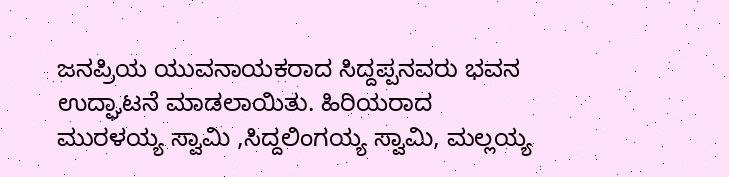ಜನಪ್ರಿಯ ಯುವನಾಯಕರಾದ ಸಿದ್ದಪ್ಪನವರು ಭವನ ಉದ್ಘಾಟನೆ ಮಾಡಲಾಯಿತು. ಹಿರಿಯರಾದ ಮುರಳಯ್ಯ ಸ್ವಾಮಿ ,ಸಿದ್ದಲಿಂಗಯ್ಯ ಸ್ವಾಮಿ, ಮಲ್ಲಯ್ಯ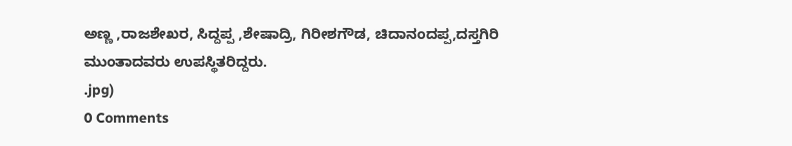ಅಣ್ಣ ,ರಾಜಶೇಖರ, ಸಿದ್ದಪ್ಪ ,ಶೇಷಾದ್ರಿ, ಗಿರೀಶಗೌಡ, ಚಿದಾನಂದಪ್ಪ,ದಸ್ತಗಿರಿ ಮುಂತಾದವರು ಉಪಸ್ಥಿತರಿದ್ದರು.
.jpg)
0 Comments